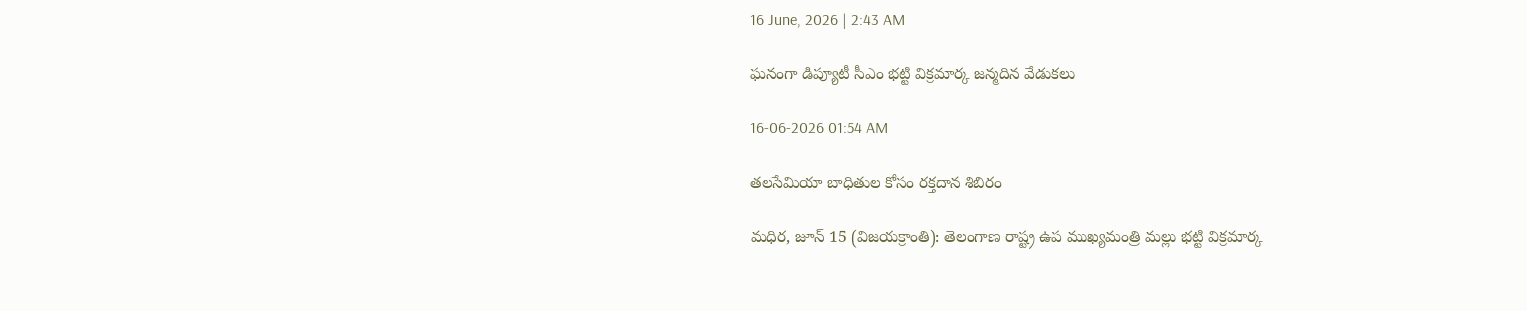16 June, 2026 | 2:43 AM

ఘనంగా డిప్యూటీ సీఎం భట్టి విక్రమార్క జన్మదిన వేడుకలు

16-06-2026 01:54 AM

తలసేమియా బాధితుల కోసం రక్తదాన శిబిరం

మధిర, జూన్ 15 (విజయక్రాంతి): తెలంగాణ రాష్ట్ర ఉప ముఖ్యమంత్రి మల్లు భట్టి విక్రమార్క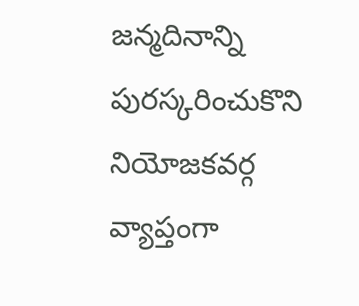జన్మదినాన్ని పురస్కరించుకొని నియోజకవర్గ వ్యాప్తంగా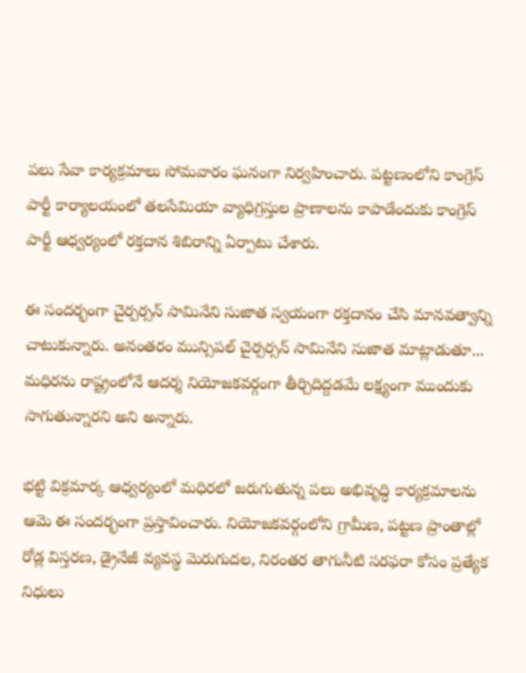పలు సేవా కార్యక్రమాలు సోమవారం ఘనంగా నిర్వహించారు. పట్టణంలోని కాంగ్రెస్ పార్టీ కార్యాలయంలో తలసేమియా వ్యాధిగ్రస్తుల ప్రాణాలను కాపాడేందుకు కాంగ్రెస్ పార్టీ ఆధ్వర్యంలో రక్తదాన శిబిరాన్ని ఏర్పాటు చేశారు.

ఈ సందర్భంగా చైర్పర్సన్ సామినేని సుజాత స్వయంగా రక్తదానం చేసి మానవత్వాన్ని చాటుకున్నారు. అనంతరం మున్సిపల్ చైర్పర్సన్ సామినేని సుజాత మాట్లాడుతూ... మధిరను రాష్ట్రంలోనే ఆదర్శ నియోజకవర్గంగా తీర్చిదిద్దడమే లక్ష్యంగా ముందుకు సాగుతున్నారని అని అన్నారు.

భట్టి విక్రమార్క ఆధ్వర్యంలో మధిరలో జరుగుతున్న పలు అభివృద్ధి కార్యక్రమాలను ఆమె ఈ సందర్భంగా ప్రస్తావించారు. నియోజకవర్గంలోని గ్రామీణ, పట్టణ ప్రాంతాల్లో రోడ్ల విస్తరణ, డ్రైనేజీ వ్యవస్థ మెరుగుదల, నిరంతర తాగునీటి సరఫరా కోసం ప్రత్యేక నిధులు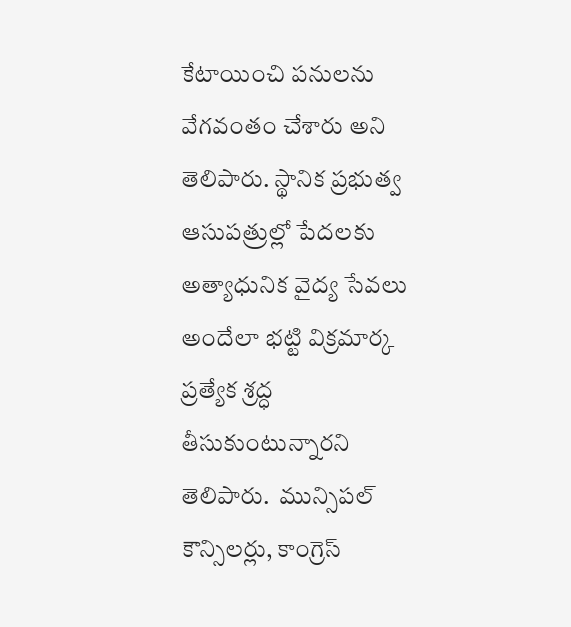కేటాయించి పనులను వేగవంతం చేశారు అని తెలిపారు. స్థానిక ప్రభుత్వ ఆసుపత్రుల్లో పేదలకు అత్యాధునిక వైద్య సేవలు అందేలా భట్టి విక్రమార్క ప్రత్యేక శ్రద్ధ తీసుకుంటున్నారని తెలిపారు.  మున్సిపల్ కౌన్సిలర్లు, కాంగ్రెస్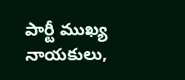పార్టీ ముఖ్య నాయకులు,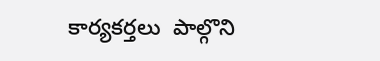కార్యకర్తలు  పాల్గొని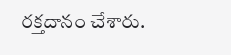రక్తదానం చేశారు.